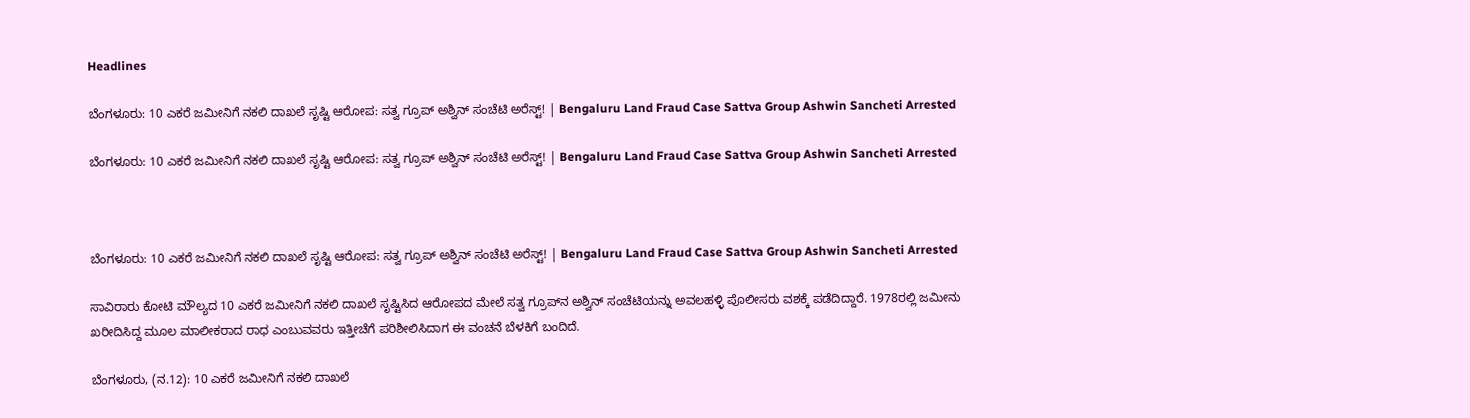Headlines

ಬೆಂಗಳೂರು: 10 ಎಕರೆ ಜಮೀನಿಗೆ ನಕಲಿ ದಾಖಲೆ ಸೃಷ್ಟಿ ಆರೋಪ: ಸತ್ವ ಗ್ರೂಪ್ ಅಶ್ವಿನ್ ಸಂಚೆಟಿ ಅರೆಸ್ಟ್! | Bengaluru Land Fraud Case Sattva Group Ashwin Sancheti Arrested

ಬೆಂಗಳೂರು: 10 ಎಕರೆ ಜಮೀನಿಗೆ ನಕಲಿ ದಾಖಲೆ ಸೃಷ್ಟಿ ಆರೋಪ: ಸತ್ವ ಗ್ರೂಪ್ ಅಶ್ವಿನ್ ಸಂಚೆಟಿ ಅರೆಸ್ಟ್! | Bengaluru Land Fraud Case Sattva Group Ashwin Sancheti Arrested



ಬೆಂಗಳೂರು: 10 ಎಕರೆ ಜಮೀನಿಗೆ ನಕಲಿ ದಾಖಲೆ ಸೃಷ್ಟಿ ಆರೋಪ: ಸತ್ವ ಗ್ರೂಪ್ ಅಶ್ವಿನ್ ಸಂಚೆಟಿ ಅರೆಸ್ಟ್! | Bengaluru Land Fraud Case Sattva Group Ashwin Sancheti Arrested

ಸಾವಿರಾರು ಕೋಟಿ ಮೌಲ್ಯದ 10 ಎಕರೆ ಜಮೀನಿಗೆ ನಕಲಿ ದಾಖಲೆ ಸೃಷ್ಟಿಸಿದ ಆರೋಪದ ಮೇಲೆ ಸತ್ವ ಗ್ರೂಪ್‌ನ ಅಶ್ವಿನ್ ಸಂಚೆಟಿಯನ್ನು ಅವಲಹಳ್ಳಿ ಪೊಲೀಸರು ವಶಕ್ಕೆ ಪಡೆದಿದ್ದಾರೆ. 1978ರಲ್ಲಿ ಜಮೀನು ಖರೀದಿಸಿದ್ದ ಮೂಲ ಮಾಲೀಕರಾದ ರಾಧ ಎಂಬುವವರು ಇತ್ತೀಚೆಗೆ ಪರಿಶೀಲಿಸಿದಾಗ ಈ ವಂಚನೆ ಬೆಳಕಿಗೆ ಬಂದಿದೆ.

ಬೆಂಗಳೂರು, (ನ.12): 10 ಎಕರೆ ಜಮೀನಿಗೆ ನಕಲಿ ದಾಖಲೆ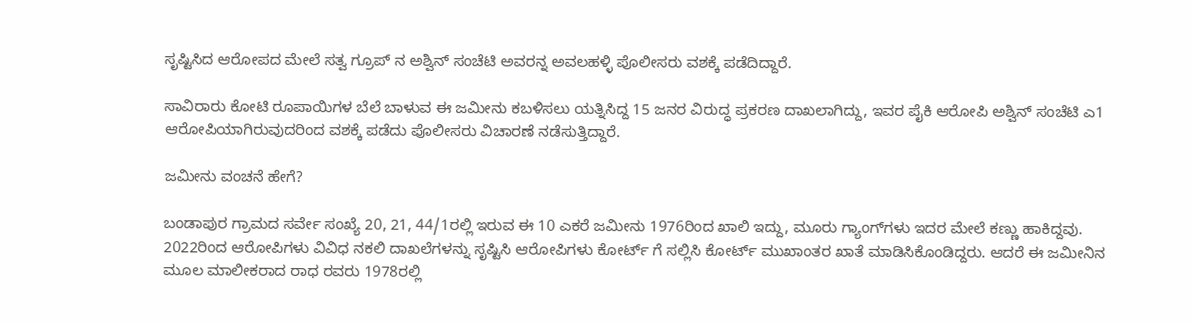ಸೃಷ್ಟಿಸಿದ ಆರೋಪದ ಮೇಲೆ ಸತ್ವ ಗ್ರೂಪ್ ನ ಅಶ್ವಿನ್ ಸಂಚೆಟಿ ಅವರನ್ನ ಅವಲಹಳ್ಳಿ ಪೊಲೀಸರು ವಶಕ್ಕೆ ಪಡೆದಿದ್ದಾರೆ.

ಸಾವಿರಾರು ಕೋಟಿ ರೂಪಾಯಿಗಳ ಬೆಲೆ ಬಾಳುವ ಈ ಜಮೀನು ಕಬಳಿಸಲು ಯತ್ನಿಸಿದ್ದ 15 ಜನರ ವಿರುದ್ಧ ಪ್ರಕರಣ ದಾಖಲಾಗಿದ್ದು, ಇವರ ಪೈಕಿ ಆರೋಪಿ ಅಶ್ವಿನ್ ಸಂಚೆಟಿ ಎ1 ಆರೋಪಿಯಾಗಿರುವುದರಿಂದ ವಶಕ್ಕೆ ಪಡೆದು ಪೊಲೀಸರು ವಿಚಾರಣೆ ನಡೆಸುತ್ತಿದ್ದಾರೆ.

ಜಮೀನು ವಂಚನೆ ಹೇಗೆ?

ಬಂಡಾಪುರ ಗ್ರಾಮದ ಸರ್ವೇ ಸಂಖ್ಯೆ 20, 21, 44/1ರಲ್ಲಿ ಇರುವ ಈ 10 ಎಕರೆ ಜಮೀನು 1976ರಿಂದ ಖಾಲಿ ಇದ್ದು, ಮೂರು ಗ್ಯಾಂಗ್‌ಗಳು ಇದರ ಮೇಲೆ ಕಣ್ಣು ಹಾಕಿದ್ದವು. 2022ರಿಂದ ಆರೋಪಿಗಳು ವಿವಿಧ ನಕಲಿ ದಾಖಲೆಗಳನ್ನು ಸೃಷ್ಟಿಸಿ ಆರೋಪಿಗಳು ಕೋರ್ಟ್ ಗೆ ಸಲ್ಲಿಸಿ ಕೋರ್ಟ್ ಮುಖಾಂತರ ಖಾತೆ ಮಾಡಿಸಿಕೊಂಡಿದ್ದರು. ಆದರೆ ಈ ಜಮೀನಿನ ಮೂಲ ಮಾಲೀಕರಾದ ರಾಧ ರವರು 1978ರಲ್ಲಿ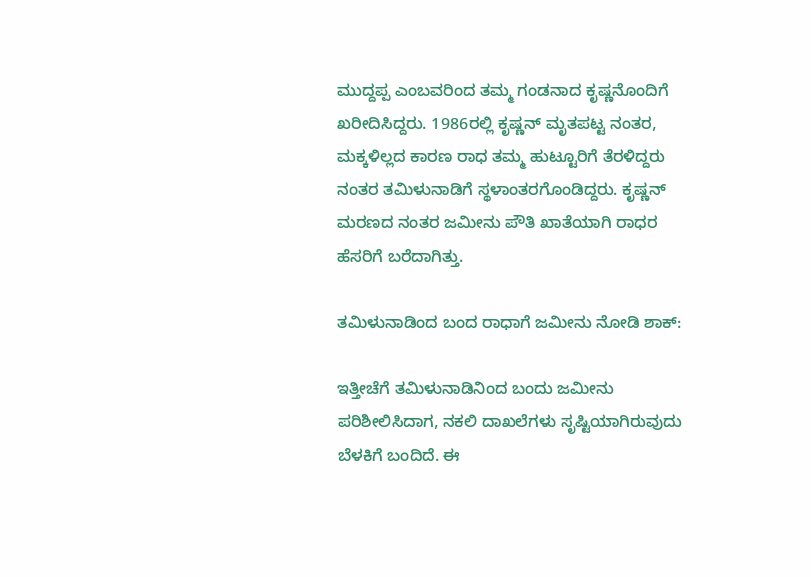ಮುದ್ದಪ್ಪ ಎಂಬವರಿಂದ ತಮ್ಮ ಗಂಡನಾದ ಕೃಷ್ಣನೊಂದಿಗೆ ಖರೀದಿಸಿದ್ದರು. 1986ರಲ್ಲಿ ಕೃಷ್ಣನ್ ಮೃತಪಟ್ಟ ನಂತರ, ಮಕ್ಕಳಿಲ್ಲದ ಕಾರಣ ರಾಧ ತಮ್ಮ ಹುಟ್ಟೂರಿಗೆ ತೆರಳಿದ್ದರು ನಂತರ ತಮಿಳುನಾಡಿಗೆ ಸ್ಥಳಾಂತರಗೊಂಡಿದ್ದರು. ಕೃಷ್ಣನ್ ಮರಣದ ನಂತರ ಜಮೀನು ಪೌತಿ ಖಾತೆಯಾಗಿ ರಾಧರ ಹೆಸರಿಗೆ ಬರೆದಾಗಿತ್ತು.

ತಮಿಳುನಾಡಿಂದ ಬಂದ ರಾಧಾಗೆ ಜಮೀನು ನೋಡಿ ಶಾಕ್:

ಇತ್ತೀಚೆಗೆ ತಮಿಳುನಾಡಿನಿಂದ ಬಂದು ಜಮೀನು ಪರಿಶೀಲಿಸಿದಾಗ, ನಕಲಿ ದಾಖಲೆಗಳು ಸೃಷ್ಟಿಯಾಗಿರುವುದು ಬೆಳಕಿಗೆ ಬಂದಿದೆ. ಈ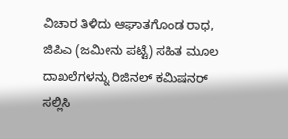ವಿಚಾರ ತಿಳಿದು ಆಘಾತಗೊಂಡ ರಾಧ, ಜಿಪಿಎ (ಜಮೀನು ಪಟ್ಟೆ) ಸಹಿತ ಮೂಲ ದಾಖಲೆಗಳನ್ನು ರಿಜಿನಲ್ ಕಮಿಷನರ್ ಸಲ್ಲಿಸಿ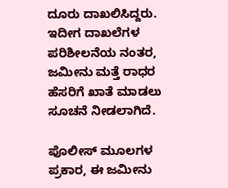ದೂರು ದಾಖಲಿಸಿದ್ದರು. ಇದೀಗ ದಾಖಲೆಗಳ ಪರಿಶೀಲನೆಯ ನಂತರ, ಜಮೀನು ಮತ್ತೆ ರಾಧರ ಹೆಸರಿಗೆ ಖಾತೆ ಮಾಡಲು ಸೂಚನೆ ನೀಡಲಾಗಿದೆ.

ಪೊಲೀಸ್ ಮೂಲಗಳ ಪ್ರಕಾರ, ಈ ಜಮೀನು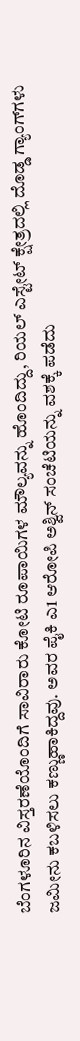ಬೆಂಗಳೂರಿನ ವಿಸ್ತರಣೆಯೊಂದಿಗೆ ಸಾವಿರಾರು ಕೋಟಿ ರೂಪಾಯಿಗಳ ಮೌಲ್ಯವನ್ನು ಹೊಂದಿದ್ದು, ರಿಯಲ್ ಎಸ್ಟೇಟ್ ಕ್ಷೇತ್ರದಲ್ಲಿ ದೊಡ್ಡ ಗ್ಯಾಂಗ್‌ಗಳು ಜಮೀನು ಕಬಳಿಸಲು ಕಣ್ಣುಹಾಕಿದ್ದವು. ಅವರ ಪೈಕಿ ಎ1 ಆರೋಪಿ ಅಶ್ವಿನ್ ಸಂಚೆಟಿಯನ್ನು ವಶಕ್ಕೆ ಪಡೆದು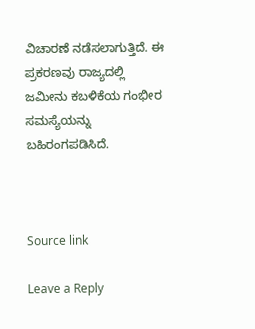ವಿಚಾರಣೆ ನಡೆಸಲಾಗುತ್ತಿದೆ. ಈ ಪ್ರಕರಣವು ರಾಜ್ಯದಲ್ಲಿ ಜಮೀನು ಕಬಳಿಕೆಯ ಗಂಭೀರ ಸಮಸ್ಯೆಯನ್ನು ಬಹಿರಂಗಪಡಿಸಿದೆ.



Source link

Leave a Reply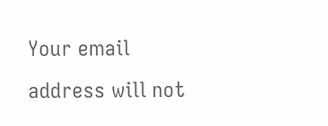Your email address will not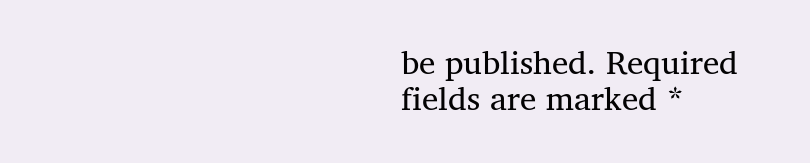be published. Required fields are marked *